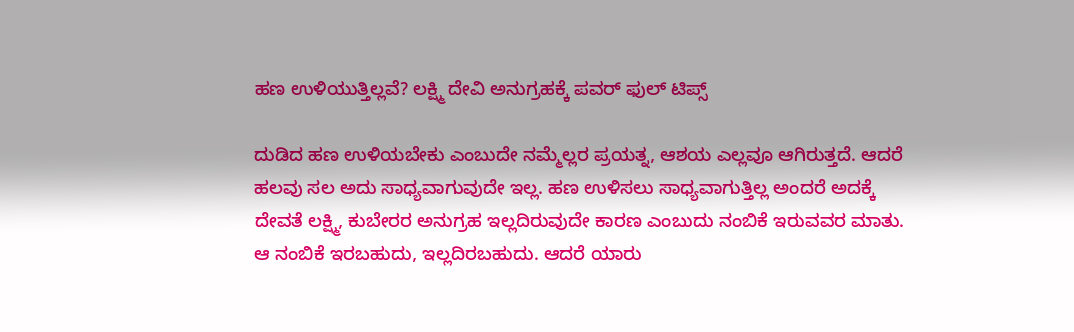ಹಣ ಉಳಿಯುತ್ತಿಲ್ಲವೆ? ಲಕ್ಷ್ಮಿ ದೇವಿ ಅನುಗ್ರಹಕ್ಕೆ ಪವರ್ ಫುಲ್ ಟಿಪ್ಸ್

ದುಡಿದ ಹಣ ಉಳಿಯಬೇಕು ಎಂಬುದೇ ನಮ್ಮೆಲ್ಲರ ಪ್ರಯತ್ನ, ಆಶಯ ಎಲ್ಲವೂ ಆಗಿರುತ್ತದೆ. ಆದರೆ ಹಲವು ಸಲ ಅದು ಸಾಧ್ಯವಾಗುವುದೇ ಇಲ್ಲ. ಹಣ ಉಳಿಸಲು ಸಾಧ್ಯವಾಗುತ್ತಿಲ್ಲ ಅಂದರೆ ಅದಕ್ಕೆ ದೇವತೆ ಲಕ್ಷ್ಮಿ, ಕುಬೇರರ ಅನುಗ್ರಹ ಇಲ್ಲದಿರುವುದೇ ಕಾರಣ ಎಂಬುದು ನಂಬಿಕೆ ಇರುವವರ ಮಾತು. ಆ ನಂಬಿಕೆ ಇರಬಹುದು, ಇಲ್ಲದಿರಬಹುದು. ಆದರೆ ಯಾರು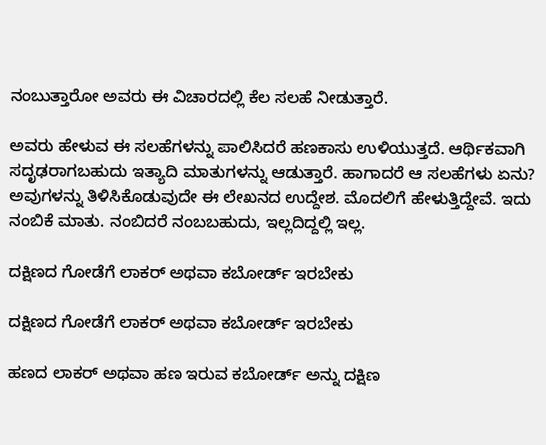ನಂಬುತ್ತಾರೋ ಅವರು ಈ ವಿಚಾರದಲ್ಲಿ ಕೆಲ ಸಲಹೆ ನೀಡುತ್ತಾರೆ.

ಅವರು ಹೇಳುವ ಈ ಸಲಹೆಗಳನ್ನು ಪಾಲಿಸಿದರೆ ಹಣಕಾಸು ಉಳಿಯುತ್ತದೆ. ಆರ್ಥಿಕವಾಗಿ ಸದೃಢರಾಗಬಹುದು ಇತ್ಯಾದಿ ಮಾತುಗಳನ್ನು ಆಡುತ್ತಾರೆ. ಹಾಗಾದರೆ ಆ ಸಲಹೆಗಳು ಏನು? ಅವುಗಳನ್ನು ತಿಳಿಸಿಕೊಡುವುದೇ ಈ ಲೇಖನದ ಉದ್ದೇಶ. ಮೊದಲಿಗೆ ಹೇಳುತ್ತಿದ್ದೇವೆ. ಇದು ನಂಬಿಕೆ ಮಾತು. ನಂಬಿದರೆ ನಂಬಬಹುದು, ಇಲ್ಲದಿದ್ದಲ್ಲಿ ಇಲ್ಲ.

ದಕ್ಷಿಣದ ಗೋಡೆಗೆ ಲಾಕರ್ ಅಥವಾ ಕಬೋರ್ಡ್ ಇರಬೇಕು

ದಕ್ಷಿಣದ ಗೋಡೆಗೆ ಲಾಕರ್ ಅಥವಾ ಕಬೋರ್ಡ್ ಇರಬೇಕು

ಹಣದ ಲಾಕರ್ ಅಥವಾ ಹಣ ಇರುವ ಕಬೋರ್ಡ್ ಅನ್ನು ದಕ್ಷಿಣ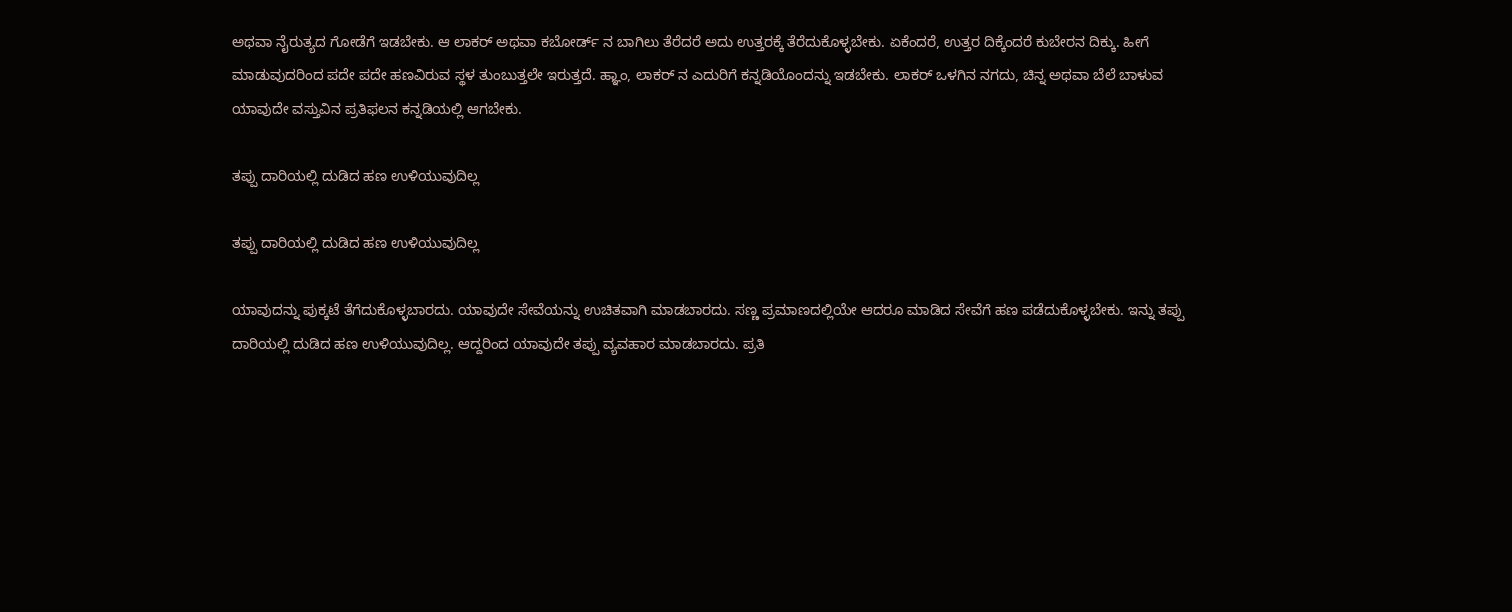ಅಥವಾ ನೈರುತ್ಯದ ಗೋಡೆಗೆ ಇಡಬೇಕು. ಆ ಲಾಕರ್ ಅಥವಾ ಕಬೋರ್ಡ್ ನ ಬಾಗಿಲು ತೆರೆದರೆ ಅದು ಉತ್ತರಕ್ಕೆ ತೆರೆದುಕೊಳ್ಳಬೇಕು. ಏಕೆಂದರೆ, ಉತ್ತರ ದಿಕ್ಕೆಂದರೆ ಕುಬೇರನ ದಿಕ್ಕು. ಹೀಗೆ ಮಾಡುವುದರಿಂದ ಪದೇ ಪದೇ ಹಣವಿರುವ ಸ್ಥಳ ತುಂಬುತ್ತಲೇ ಇರುತ್ತದೆ. ಹ್ಞಾಂ, ಲಾಕರ್ ನ ಎದುರಿಗೆ ಕನ್ನಡಿಯೊಂದನ್ನು ಇಡಬೇಕು. ಲಾಕರ್ ಒಳಗಿನ ನಗದು, ಚಿನ್ನ ಅಥವಾ ಬೆಲೆ ಬಾಳುವ ಯಾವುದೇ ವಸ್ತುವಿನ ಪ್ರತಿಫಲನ ಕನ್ನಡಿಯಲ್ಲಿ ಆಗಬೇಕು.

ತಪ್ಪು ದಾರಿಯಲ್ಲಿ ದುಡಿದ ಹಣ ಉಳಿಯುವುದಿಲ್ಲ

ತಪ್ಪು ದಾರಿಯಲ್ಲಿ ದುಡಿದ ಹಣ ಉಳಿಯುವುದಿಲ್ಲ

ಯಾವುದನ್ನು ಪುಕ್ಕಟೆ ತೆಗೆದುಕೊಳ್ಳಬಾರದು. ಯಾವುದೇ ಸೇವೆಯನ್ನು ಉಚಿತವಾಗಿ ಮಾಡಬಾರದು. ಸಣ್ಣ ಪ್ರಮಾಣದಲ್ಲಿಯೇ ಆದರೂ ಮಾಡಿದ ಸೇವೆಗೆ ಹಣ ಪಡೆದುಕೊಳ್ಳಬೇಕು. ಇನ್ನು ತಪ್ಪು ದಾರಿಯಲ್ಲಿ ದುಡಿದ ಹಣ ಉಳಿಯುವುದಿಲ್ಲ. ಆದ್ದರಿಂದ ಯಾವುದೇ ತಪ್ಪು ವ್ಯವಹಾರ ಮಾಡಬಾರದು. ಪ್ರತಿ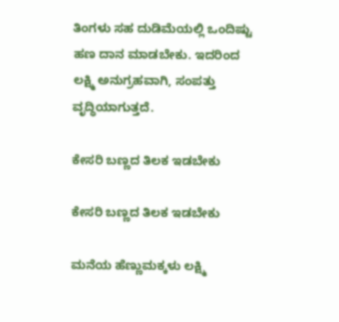ತಿಂಗಳು ಸಹ ದುಡಿಮೆಯಲ್ಲಿ ಒಂದಿಷ್ಟು ಹಣ ದಾನ ಮಾಡಬೇಕು. ಇದರಿಂದ ಲಕ್ಷ್ಮಿ ಅನುಗ್ರಹವಾಗಿ, ಸಂಪತ್ತು ವೃದ್ಧಿಯಾಗುತ್ತದೆ.

ಕೇಸರಿ ಬಣ್ಣದ ತಿಲಕ ಇಡಬೇಕು

ಕೇಸರಿ ಬಣ್ಣದ ತಿಲಕ ಇಡಬೇಕು

ಮನೆಯ ಹೆಣ್ಣುಮಕ್ಕಳು ಲಕ್ಷ್ಮಿ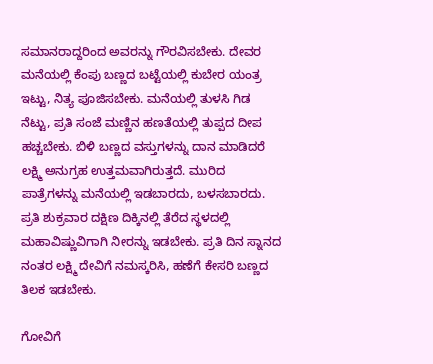ಸಮಾನರಾದ್ದರಿಂದ ಅವರನ್ನು ಗೌರವಿಸಬೇಕು. ದೇವರ ಮನೆಯಲ್ಲಿ ಕೆಂಪು ಬಣ್ಣದ ಬಟ್ಟೆಯಲ್ಲಿ ಕುಬೇರ ಯಂತ್ರ ಇಟ್ಟು, ನಿತ್ಯ ಪೂಜಿಸಬೇಕು. ಮನೆಯಲ್ಲಿ ತುಳಸಿ ಗಿಡ ನೆಟ್ಟು, ಪ್ರತಿ ಸಂಜೆ ಮಣ್ಣಿನ ಹಣತೆಯಲ್ಲಿ ತುಪ್ಪದ ದೀಪ ಹಚ್ಚಬೇಕು. ಬಿಳಿ ಬಣ್ಣದ ವಸ್ತುಗಳನ್ನು ದಾನ ಮಾಡಿದರೆ ಲಕ್ಷ್ಮಿ ಅನುಗ್ರಹ ಉತ್ತಮವಾಗಿರುತ್ತದೆ. ಮುರಿದ ಪಾತ್ರೆಗಳನ್ನು ಮನೆಯಲ್ಲಿ ಇಡಬಾರದು, ಬಳಸಬಾರದು. ಪ್ರತಿ ಶುಕ್ರವಾರ ದಕ್ಷಿಣ ದಿಕ್ಕಿನಲ್ಲಿ ತೆರೆದ ಸ್ಥಳದಲ್ಲಿ ಮಹಾವಿಷ್ಣುವಿಗಾಗಿ ನೀರನ್ನು ಇಡಬೇಕು. ಪ್ರತಿ ದಿನ ಸ್ನಾನದ ನಂತರ ಲಕ್ಷ್ಮಿ ದೇವಿಗೆ ನಮಸ್ಕರಿಸಿ, ಹಣೆಗೆ ಕೇಸರಿ ಬಣ್ಣದ ತಿಲಕ ಇಡಬೇಕು.

ಗೋವಿಗೆ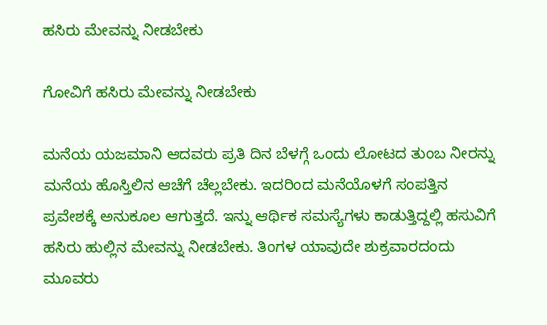ಹಸಿರು ಮೇವನ್ನು ನೀಡಬೇಕು

ಗೋವಿಗೆ ಹಸಿರು ಮೇವನ್ನು ನೀಡಬೇಕು

ಮನೆಯ ಯಜಮಾನಿ ಆದವರು ಪ್ರತಿ ದಿನ ಬೆಳಗ್ಗೆ ಒಂದು ಲೋಟದ ತುಂಬ ನೀರನ್ನು ಮನೆಯ ಹೊಸ್ತಿಲಿನ ಆಚೆಗೆ ಚೆಲ್ಲಬೇಕು. ಇದರಿಂದ ಮನೆಯೊಳಗೆ ಸಂಪತ್ತಿನ ಪ್ರವೇಶಕ್ಕೆ ಅನುಕೂಲ ಆಗುತ್ತದೆ. ಇನ್ನು ಆರ್ಥಿಕ ಸಮಸ್ಯೆಗಳು ಕಾಡುತ್ತಿದ್ದಲ್ಲಿ ಹಸುವಿಗೆ ಹಸಿರು ಹುಲ್ಲಿನ ಮೇವನ್ನು ನೀಡಬೇಕು. ತಿಂಗಳ ಯಾವುದೇ ಶುಕ್ರವಾರದಂದು ಮೂವರು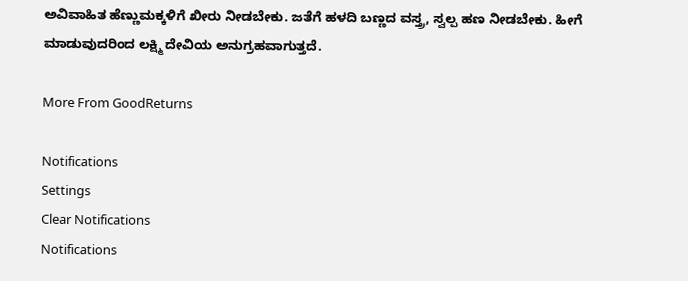ಅವಿವಾಹಿತ ಹೆಣ್ಣುಮಕ್ಕಳಿಗೆ ಖೀರು ನೀಡಬೇಕು. ಜತೆಗೆ ಹಳದಿ ಬಣ್ಣದ ವಸ್ತ್ರ, ಸ್ವಲ್ಪ ಹಣ ನೀಡಬೇಕು. ಹೀಗೆ ಮಾಡುವುದರಿಂದ ಲಕ್ಷ್ಮಿ ದೇವಿಯ ಅನುಗ್ರಹವಾಗುತ್ತದೆ.

More From GoodReturns

Notifications
Settings
Clear Notifications
Notifications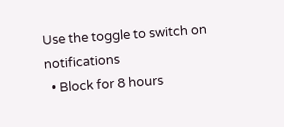Use the toggle to switch on notifications
  • Block for 8 hours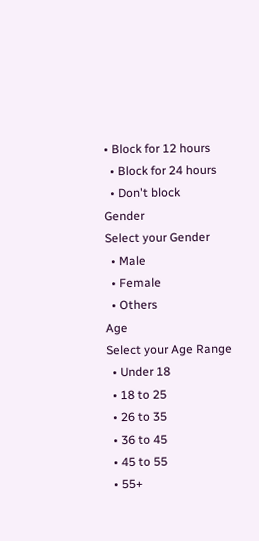• Block for 12 hours
  • Block for 24 hours
  • Don't block
Gender
Select your Gender
  • Male
  • Female
  • Others
Age
Select your Age Range
  • Under 18
  • 18 to 25
  • 26 to 35
  • 36 to 45
  • 45 to 55
  • 55+